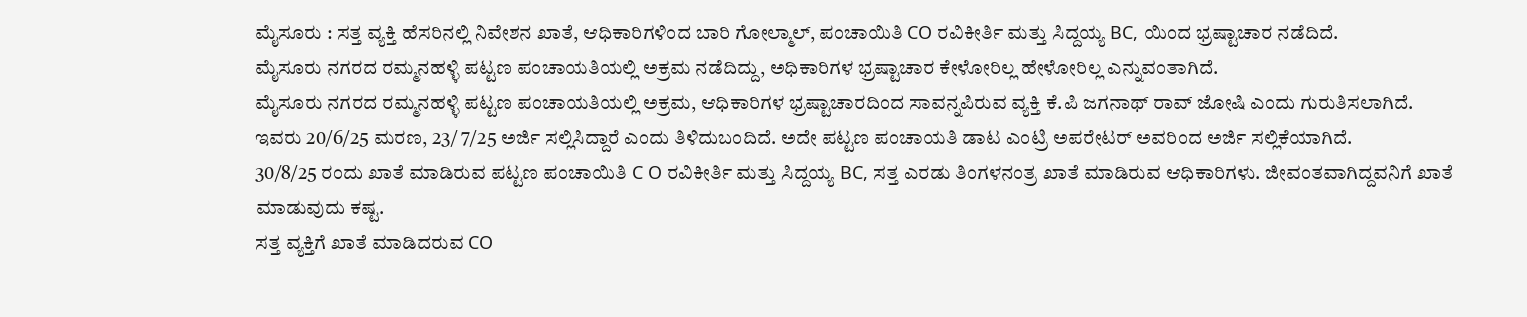ಮೈಸೂರು : ಸತ್ತ ವ್ಯಕ್ತಿ ಹೆಸರಿನಲ್ಲಿ ನಿವೇಶನ ಖಾತೆ, ಆಧಿಕಾರಿಗಳಿಂದ ಬಾರಿ ಗೋಲ್ಮಾಲ್, ಪಂಚಾಯಿತಿ CO ರವಿಕೀರ್ತಿ ಮತ್ತು ಸಿದ್ದಯ್ಯ BC, ಯಿಂದ ಭ್ರಷ್ಟಾಚಾರ ನಡೆದಿದೆ.
ಮೈಸೂರು ನಗರದ ರಮ್ಮನಹಳ್ಳಿ ಪಟ್ಟಣ ಪಂಚಾಯತಿಯಲ್ಲಿ ಅಕ್ರಮ ನಡೆದಿದ್ದು, ಅಧಿಕಾರಿಗಳ ಭ್ರಷ್ಟಾಚಾರ ಕೇಳೋರಿಲ್ಲ ಹೇಳೋರಿಲ್ಲ ಎನ್ನುವಂತಾಗಿದೆ.
ಮೈಸೂರು ನಗರದ ರಮ್ಮನಹಳ್ಳಿ ಪಟ್ಟಣ ಪಂಚಾಯತಿಯಲ್ಲಿ ಅಕ್ರಮ, ಆಧಿಕಾರಿಗಳ ಭ್ರಷ್ಟಾಚಾರದಿಂದ ಸಾವನ್ನಪಿರುವ ವ್ಯಕ್ತಿ ಕೆ.ಪಿ ಜಗನಾಥ್ ರಾವ್ ಜೋಷಿ ಎಂದು ಗುರುತಿಸಲಾಗಿದೆ.
ಇವರು 20/6/25 ಮರಣ, 23/ 7/25 ಅರ್ಜಿ ಸಲ್ಲಿಸಿದ್ದಾರೆ ಎಂದು ತಿಳಿದುಬಂದಿದೆ. ಅದೇ ಪಟ್ಟಣ ಪಂಚಾಯತಿ ಡಾಟ ಎಂಟ್ರಿ ಅಪರೇಟರ್ ಅವರಿಂದ ಅರ್ಜಿ ಸಲ್ಲಿಕೆಯಾಗಿದೆ.
30/8/25 ರಂದು ಖಾತೆ ಮಾಡಿರುವ ಪಟ್ಟಣ ಪಂಚಾಯಿತಿ C O ರವಿಕೀರ್ತಿ ಮತ್ತು ಸಿದ್ದಯ್ಯ BC, ಸತ್ತ ಎರಡು ತಿಂಗಳನಂತ್ರ ಖಾತೆ ಮಾಡಿರುವ ಆಧಿಕಾರಿಗಳು. ಜೀವಂತವಾಗಿದ್ದವನಿಗೆ ಖಾತೆ ಮಾಡುವುದು ಕಷ್ಟ.
ಸತ್ತ ವ್ಯಕ್ತಿಗೆ ಖಾತೆ ಮಾಡಿದರುವ CO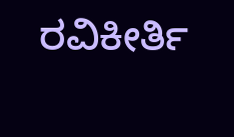ರವಿಕೀರ್ತಿ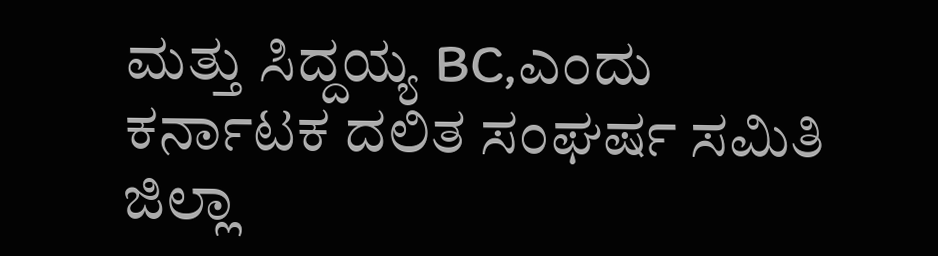ಮತ್ತು ಸಿದ್ದಯ್ಯ BC,ಎಂದು ಕರ್ನಾಟಕ ದಲಿತ ಸಂಘರ್ಷ ಸಮಿತಿ ಜಿಲ್ಲಾ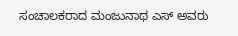ಸಂಚಾಲಕರಾದ ಮಂಜುನಾಥ ಎಸ್ ಅವರು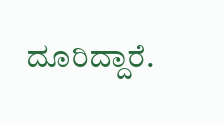ದೂರಿದ್ದಾರೆ.